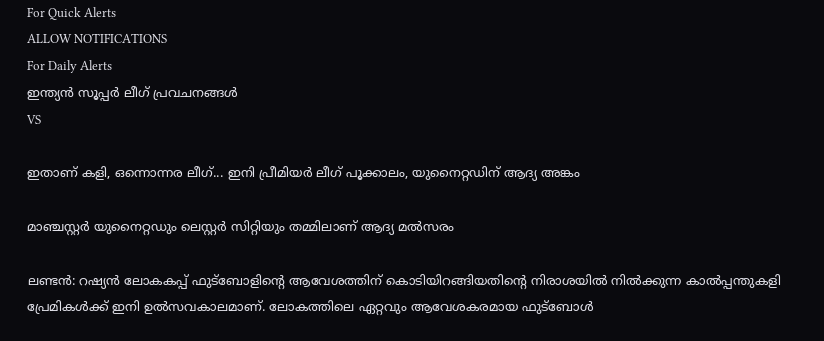For Quick Alerts
ALLOW NOTIFICATIONS
For Daily Alerts
ഇന്ത്യന്‍ സൂപ്പര്‍ ലീഗ്‌ പ്രവചനങ്ങൾ
VS

ഇതാണ് കളി, ഒന്നൊന്നര ലീഗ്... ഇനി പ്രീമിയര്‍ ലീഗ് പൂക്കാലം, യുനൈറ്റഡിന് ആദ്യ അങ്കം

മാഞ്ചസ്റ്റര്‍ യുനൈറ്റഡും ലെസ്റ്റര്‍ സിറ്റിയും തമ്മിലാണ് ആദ്യ മല്‍സരം

ലണ്ടന്‍: റഷ്യന്‍ ലോകകപ്പ് ഫുട്‌ബോളിന്റെ ആവേശത്തിന് കൊടിയിറങ്ങിയതിന്റെ നിരാശയില്‍ നില്‍ക്കുന്ന കാല്‍പ്പന്തുകളി പ്രേമികള്‍ക്ക് ഇനി ഉല്‍സവകാലമാണ്. ലോകത്തിലെ ഏറ്റവും ആവേശകരമായ ഫുട്‌ബോള്‍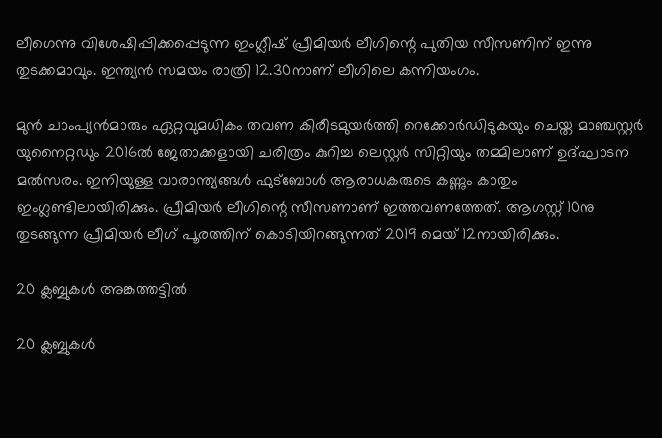ലീഗെന്നു വിശേഷിപ്പിക്കപ്പെടുന്ന ഇംഗ്ലീഷ് പ്രീമിയര്‍ ലീഗിന്റെ പുതിയ സീസണിന് ഇന്നു തുടക്കമാവും. ഇന്ത്യന്‍ സമയം രാത്രി 12.30നാണ് ലീഗിലെ കന്നിയംഗം.

മുന്‍ ചാംപ്യന്‍മാരും ഏറ്റവുമധികം തവണ കിരീടമുയര്‍ത്തി റെക്കോര്‍ഡിടുകയും ചെയ്ത മാഞ്ചസ്റ്റര്‍ യുനൈറ്റഡും 2016ല്‍ ജേതാക്കളായി ചരിത്രം കുറിച്ച ലെസ്റ്റര്‍ സിറ്റിയും തമ്മിലാണ് ഉദ്ഘാടന മല്‍സരം. ഇനിയുള്ള വാരാന്ത്യങ്ങള്‍ ഫുട്‌ബോള്‍ ആരാധകരുടെ കണ്ണും കാതും ഇംഗ്ലണ്ടിലായിരിക്കും. പ്രീമിയര്‍ ലീഗിന്റെ സീസണാണ് ഇത്തവണത്തേത്. ആഗസ്റ്റ് 10നു തുടങ്ങുന്ന പ്രീമിയര്‍ ലീഗ് പൂരത്തിന് കൊടിയിറങ്ങുന്നത് 2019 മെയ് 12നായിരിക്കും.

20 ക്ലബ്ബുകള്‍ അങ്കത്തട്ടില്‍

20 ക്ലബ്ബുകള്‍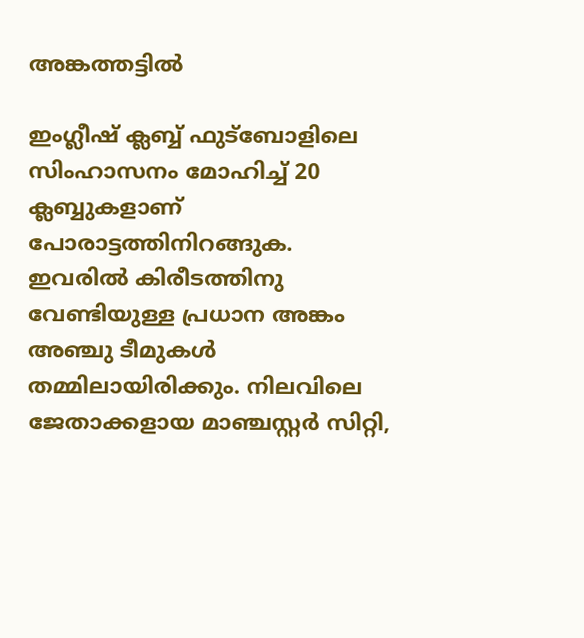അങ്കത്തട്ടില്‍

ഇംഗ്ലീഷ് ക്ലബ്ബ് ഫുട്‌ബോളിലെ സിംഹാസനം മോഹിച്ച് 20 ക്ലബ്ബുകളാണ് പോരാട്ടത്തിനിറങ്ങുക. ഇവരില്‍ കിരീടത്തിനു വേണ്ടിയുള്ള പ്രധാന അങ്കം അഞ്ചു ടീമുകള്‍ തമ്മിലായിരിക്കും. നിലവിലെ ജേതാക്കളായ മാഞ്ചസ്റ്റര്‍ സിറ്റി,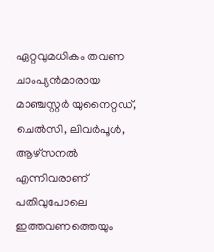ഏറ്റവുമധികം തവണ ചാംപ്യന്‍മാരായ മാഞ്ചസ്റ്റര്‍ യുനൈറ്റഡ്, ചെല്‍സി, ലിവര്‍പൂള്‍, ആഴ്‌സനല്‍ എന്നിവരാണ് പതിവുപോലെ ഇത്തവണത്തെയും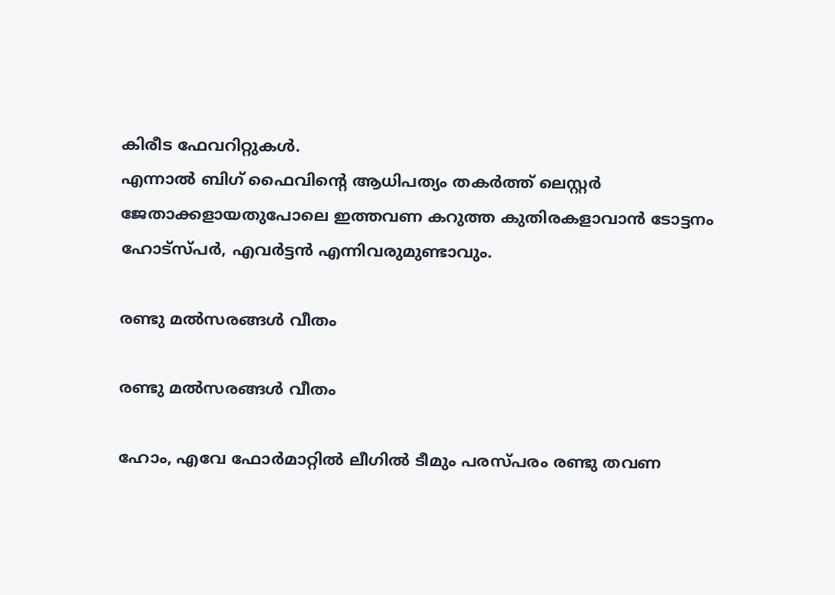കിരീട ഫേവറിറ്റുകള്‍.
എന്നാല്‍ ബിഗ് ഫൈവിന്റെ ആധിപത്യം തകര്‍ത്ത് ലെസ്റ്റര്‍ ജേതാക്കളായതുപോലെ ഇത്തവണ കറുത്ത കുതിരകളാവാന്‍ ടോട്ടനം ഹോട്‌സ്പര്‍, എവര്‍ട്ടന്‍ എന്നിവരുമുണ്ടാവും.

രണ്ടു മല്‍സരങ്ങള്‍ വീതം

രണ്ടു മല്‍സരങ്ങള്‍ വീതം

ഹോം, എവേ ഫോര്‍മാറ്റില്‍ ലീഗില്‍ ടീമും പരസ്പരം രണ്ടു തവണ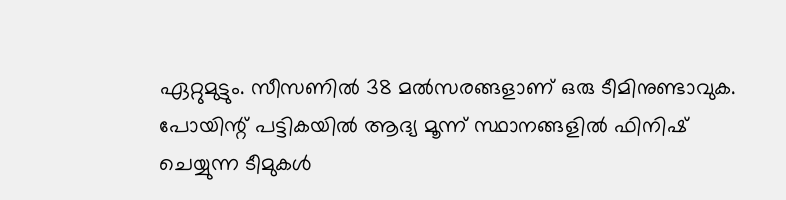ഏറ്റുമുട്ടും. സീസണില്‍ 38 മല്‍സരങ്ങളാണ് ഒരു ടീമിനുണ്ടാവുക. പോയിന്റ് പട്ടികയില്‍ ആദ്യ മൂന്ന് സ്ഥാനങ്ങളില്‍ ഫിനിഷ് ചെയ്യുന്ന ടീമുകള്‍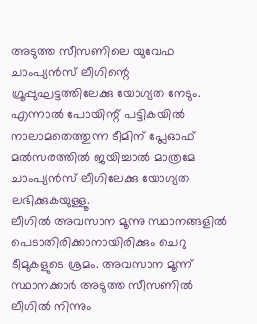അടുത്ത സീസണിലെ യുവേഫ ചാംപ്യന്‍സ് ലീഗിന്റെ ഗ്രൂപ്പുഘട്ടത്തിലേക്കു യോഗ്യത നേടും. എന്നാല്‍ പോയിന്റ് പട്ടികയില്‍ നാലാമതെത്തുന്ന ടീമിന് പ്ലേഓഫ് മല്‍സരത്തില്‍ ജയിച്ചാല്‍ മാത്രമേ ചാംപ്യന്‍സ് ലീഗിലേക്കു യോഗ്യത ലഭിക്കുകയുള്ളൂ.
ലീഗില്‍ അവസാന മൂന്നു സ്ഥാനങ്ങളില്‍ പെടാതിരിക്കാനായിരിക്കും ചെറു ടീമുകളുടെ ശ്രമം. അവസാന മൂന്ന് സ്ഥാനക്കാര്‍ അടുത്ത സീസണില്‍ ലീഗില്‍ നിന്നും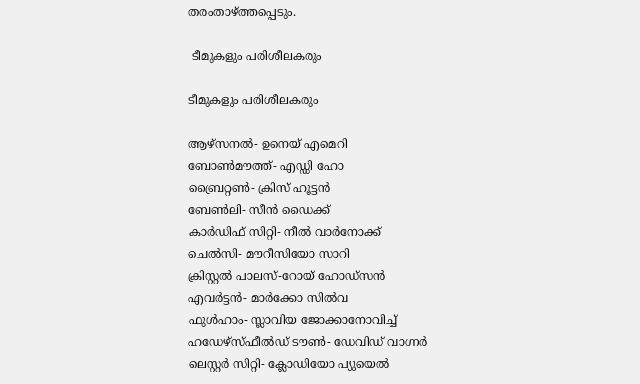തരംതാഴ്ത്തപ്പെടും.

 ടീമുകളും പരിശീലകരും

ടീമുകളും പരിശീലകരും

ആഴ്‌സനല്‍- ഉനെയ് എമെറി
ബോണ്‍മൗത്ത്- എഡ്ഡി ഹോ
ബ്രൈറ്റണ്‍- ക്രിസ് ഹൂട്ടന്‍
ബേണ്‍ലി- സീന്‍ ഡൈക്ക്
കാര്‍ഡിഫ് സിറ്റി- നീല്‍ വാര്‍നോക്ക്
ചെല്‍സി- മൗറീസിയോ സാറി
ക്രിസ്റ്റല്‍ പാലസ്-റോയ് ഹോഡ്‌സന്‍
എവര്‍ട്ടന്‍- മാര്‍ക്കോ സില്‍വ
ഫുള്‍ഹാം- സ്ലാവിയ ജോക്കാനോവിച്ച്
ഹഡേഴ്‌സ്ഫീല്‍ഡ് ടൗണ്‍- ഡേവിഡ് വാഗ്നര്‍
ലെസ്റ്റര്‍ സിറ്റി- ക്ലോഡിയോ പ്യുയെല്‍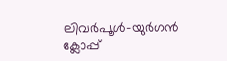ലിവര്‍പൂള്‍-യുര്‍ഗന്‍ ക്ലോപ്പ്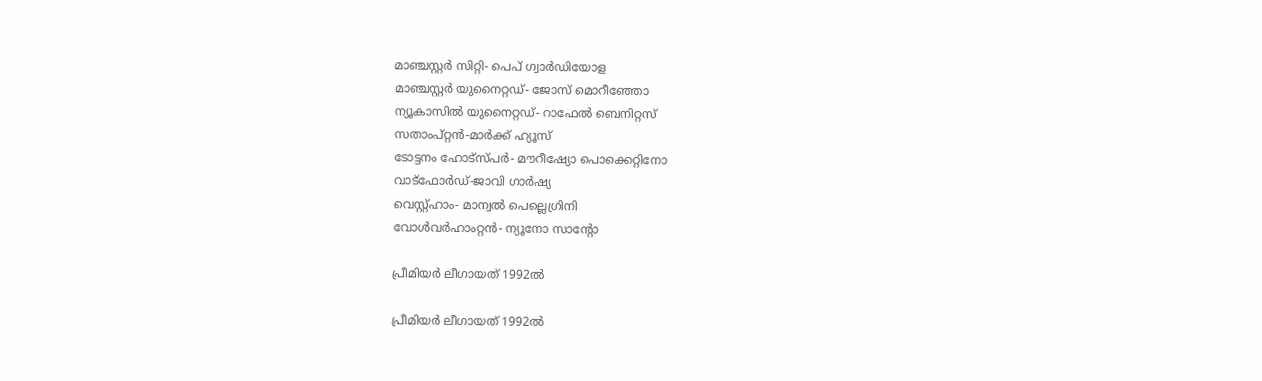മാഞ്ചസ്റ്റര്‍ സിറ്റി- പെപ് ഗ്വാര്‍ഡിയോള
മാഞ്ചസ്റ്റര്‍ യുനൈറ്റഡ്- ജോസ് മൊറീഞ്ഞോ
ന്യൂകാസില്‍ യുനൈറ്റഡ്- റാഫേല്‍ ബെനിറ്റസ്
സതാംപ്റ്റന്‍-മാര്‍ക്ക് ഹ്യൂസ്
ടോട്ടനം ഹോട്‌സ്പര്‍- മൗറീഷ്യോ പൊക്കെറ്റിനോ
വാട്‌ഫോര്‍ഡ്-ജാവി ഗാര്‍ഷ്യ
വെസ്റ്റ്ഹാം- മാന്വല്‍ പെല്ലെഗ്രിനി
വോള്‍വര്‍ഹാംറ്റന്‍- ന്യൂനോ സാന്റോ

പ്രീമിയര്‍ ലീഗായത് 1992ല്‍

പ്രീമിയര്‍ ലീഗായത് 1992ല്‍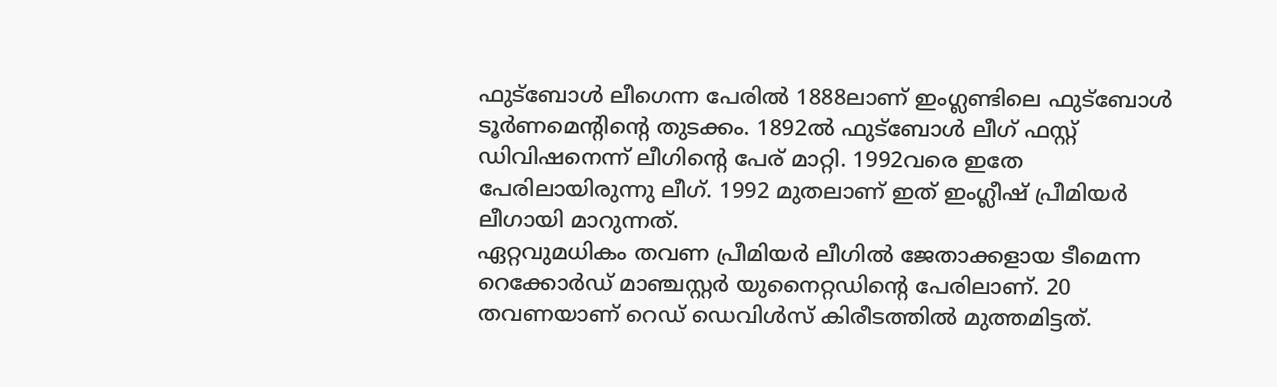ഫുട്‌ബോള്‍ ലീഗെന്ന പേരില്‍ 1888ലാണ് ഇംഗ്ലണ്ടിലെ ഫുട്‌ബോള്‍ ടൂര്‍ണമെന്റിന്റെ തുടക്കം. 1892ല്‍ ഫുട്‌ബോള്‍ ലീഗ് ഫസ്റ്റ് ഡിവിഷനെന്ന് ലീഗിന്റെ പേര് മാറ്റി. 1992വരെ ഇതേ പേരിലായിരുന്നു ലീഗ്. 1992 മുതലാണ് ഇത് ഇംഗ്ലീഷ് പ്രീമിയര്‍ ലീഗായി മാറുന്നത്.
ഏറ്റവുമധികം തവണ പ്രീമിയര്‍ ലീഗില്‍ ജേതാക്കളായ ടീമെന്ന റെക്കോര്‍ഡ് മാഞ്ചസ്റ്റര്‍ യുനൈറ്റഡിന്റെ പേരിലാണ്. 20 തവണയാണ് റെഡ് ഡെവിള്‍സ് കിരീടത്തില്‍ മുത്തമിട്ടത്.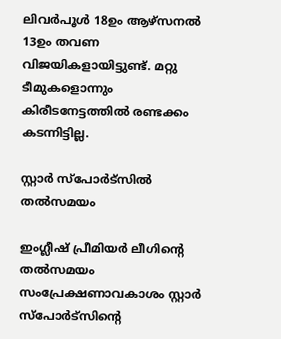ലിവര്‍പൂള്‍ 18ഉം ആഴ്‌സനല്‍ 13ഉം തവണ വിജയികളായിട്ടുണ്ട്. മറ്റു ടീമുകളൊന്നും കിരീടനേട്ടത്തില്‍ രണ്ടക്കം കടന്നിട്ടില്ല.

സ്റ്റാര്‍ സ്‌പോര്‍ട്‌സില്‍ തല്‍സമയം

ഇംഗ്ലീഷ് പ്രീമിയര്‍ ലീഗിന്റെ തല്‍സമയം സംപ്രേക്ഷണാവകാശം സ്റ്റാര്‍ സ്‌പോര്‍ട്‌സിന്റെ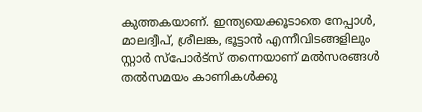കുത്തകയാണ്. ഇന്ത്യയെക്കൂടാതെ നേപ്പാള്‍, മാലദ്വീപ്, ശ്രീലങ്ക, ഭൂട്ടാന്‍ എന്നീവിടങ്ങളിലും സ്റ്റാര്‍ സ്‌പോര്‍ട്‌സ് തന്നെയാണ് മല്‍സരങ്ങള്‍ തല്‍സമയം കാണികള്‍ക്കു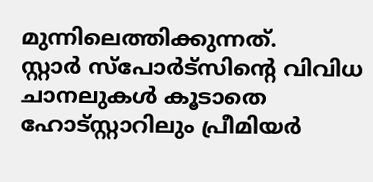മുന്നിലെത്തിക്കുന്നത്.
സ്റ്റാര്‍ സ്‌പോര്‍ട്‌സിന്റെ വിവിധ ചാനലുകള്‍ കൂടാതെ ഹോട്‌സ്റ്റാറിലും പ്രീമിയര്‍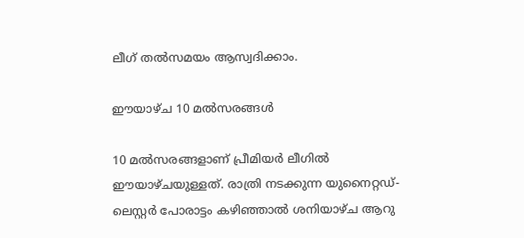ലീഗ് തല്‍സമയം ആസ്വദിക്കാം.

ഈയാഴ്ച 10 മല്‍സരങ്ങള്‍

10 മല്‍സരങ്ങളാണ് പ്രീമിയര്‍ ലീഗില്‍ ഈയാഴ്ചയുള്ളത്. രാത്രി നടക്കുന്ന യുനൈറ്റഡ്- ലെസ്റ്റര്‍ പോരാട്ടം കഴിഞ്ഞാല്‍ ശനിയാഴ്ച ആറു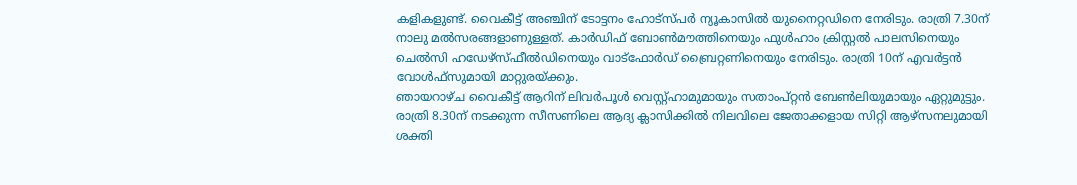കളികളുണ്ട്. വൈകീട്ട് അഞ്ചിന് ടോട്ടനം ഹോട്‌സ്പര്‍ ന്യൂകാസില്‍ യുനൈറ്റഡിനെ നേരിടും. രാത്രി 7.30ന് നാലു മല്‍സരങ്ങളാണുള്ളത്. കാര്‍ഡിഫ് ബോണ്‍മൗത്തിനെയും ഫുള്‍ഹാം ക്രിസ്റ്റല്‍ പാലസിനെയും ചെല്‍സി ഹഡേഴ്‌സ്ഫീല്‍ഡിനെയും വാട്‌ഫോര്‍ഡ് ബ്രൈറ്റണിനെയും നേരിടും. രാത്രി 10ന് എവര്‍ട്ടന്‍ വോള്‍ഫ്‌സുമായി മാറ്റുരയ്ക്കും.
ഞായറാഴ്ച വൈകീട്ട് ആറിന് ലിവര്‍പൂള്‍ വെസ്റ്റ്ഹാമുമായും സതാംപ്റ്റന്‍ ബേണ്‍ലിയുമായും ഏറ്റുമുട്ടും. രാത്രി 8.30ന് നടക്കുന്ന സീസണിലെ ആദ്യ ക്ലാസിക്കില്‍ നിലവിലെ ജേതാക്കളായ സിറ്റി ആഴ്‌സനലുമായി ശക്തി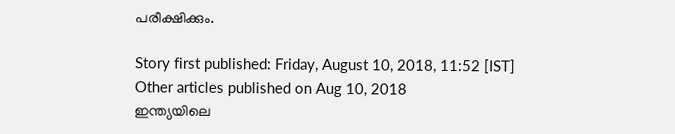പരീക്ഷിക്കും.

Story first published: Friday, August 10, 2018, 11:52 [IST]
Other articles published on Aug 10, 2018
ഇന്ത്യയിലെ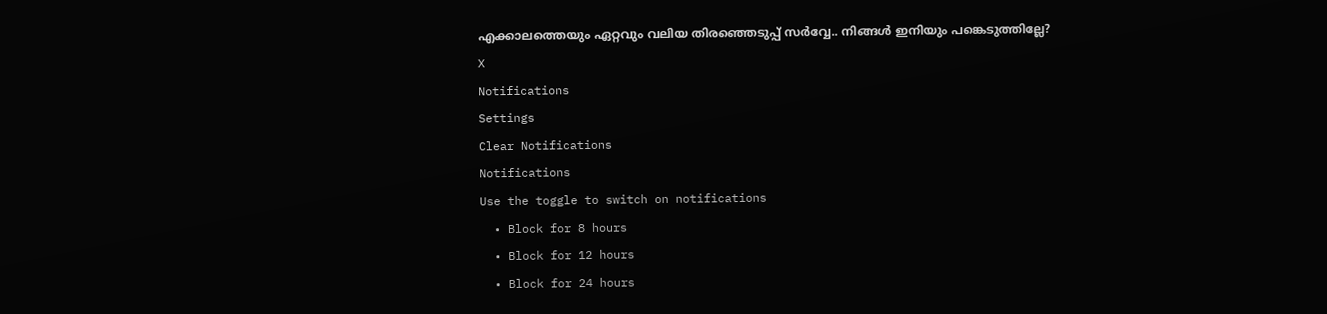എക്കാലത്തെയും ഏറ്റവും വലിയ തിരഞ്ഞെടുപ്പ് സർവ്വേ.. നിങ്ങൾ ഇനിയും പങ്കെടുത്തില്ലേ?
X
Notifications
Settings
Clear Notifications
Notifications
Use the toggle to switch on notifications
  • Block for 8 hours
  • Block for 12 hours
  • Block for 24 hours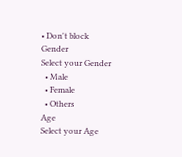• Don't block
Gender
Select your Gender
  • Male
  • Female
  • Others
Age
Select your Age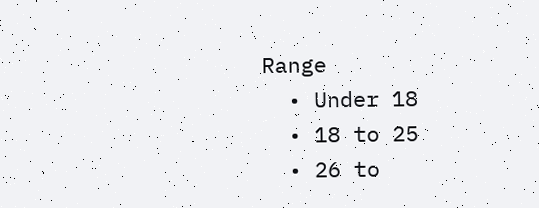Range
  • Under 18
  • 18 to 25
  • 26 to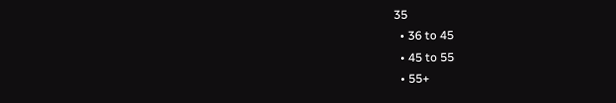35
  • 36 to 45
  • 45 to 55
  • 55+